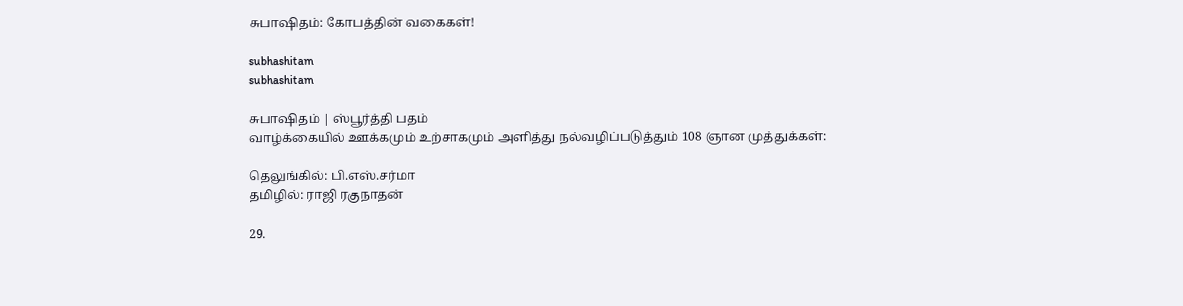சுபாஷிதம்: கோபத்தின் வகைகள்!

subhashitam
subhashitam

சுபாஷிதம் | ஸ்பூர்த்தி பதம்
வாழ்க்கையில் ஊக்கமும் உற்சாகமும் அளித்து நல்வழிப்படுத்தும் 108 ஞான முத்துக்கள்:

தெலுங்கில்: பி.எஸ்.சர்மா
தமிழில்: ராஜி ரகுநாதன்

29.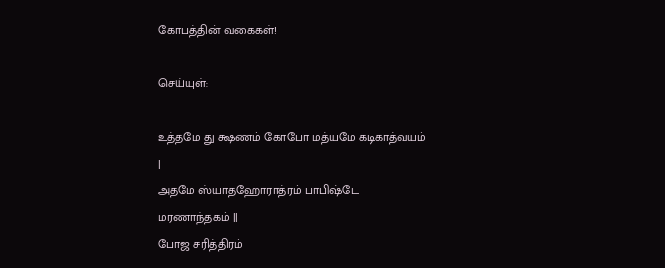கோபத்தின் வகைகள்!

செய்யுள்:

உத்தமே து க்ஷணம் கோபோ மத்யமே கடிகாத்வயம் |
அதமே ஸ்யாதஹோராத்ரம் பாபிஷ்டே மரணாந்தகம் ||
போஜ சரித்திரம்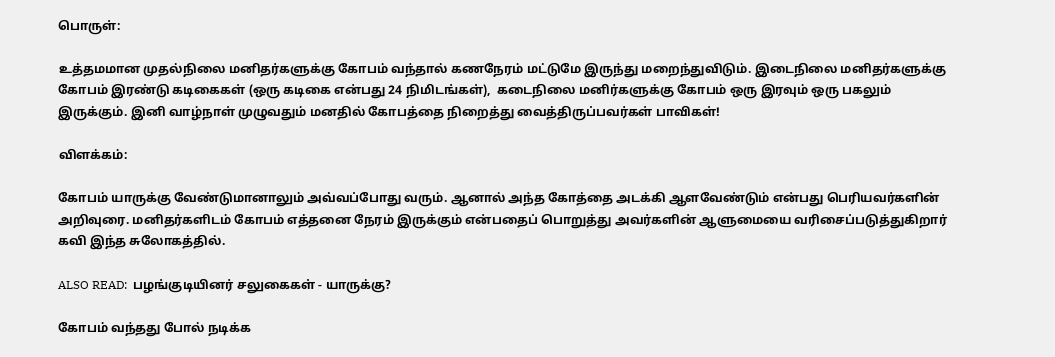பொருள்:

உத்தமமான முதல்நிலை மனிதர்களுக்கு கோபம் வந்தால் கணநேரம் மட்டுமே இருந்து மறைந்துவிடும். இடைநிலை மனிதர்களுக்கு கோபம் இரண்டு கடிகைகள் (ஒரு கடிகை என்பது 24 நிமிடங்கள்),  கடைநிலை மனிர்களுக்கு கோபம் ஒரு இரவும் ஒரு பகலும் இருக்கும். இனி வாழ்நாள் முழுவதும் மனதில் கோபத்தை நிறைத்து வைத்திருப்பவர்கள் பாவிகள்!

விளக்கம்:

கோபம் யாருக்கு வேண்டுமானாலும் அவ்வப்போது வரும். ஆனால் அந்த கோத்தை அடக்கி ஆளவேண்டும் என்பது பெரியவர்களின் அறிவுரை. மனிதர்களிடம் கோபம் எத்தனை நேரம் இருக்கும் என்பதைப் பொறுத்து அவர்களின் ஆளுமையை வரிசைப்படுத்துகிறார் கவி இந்த சுலோகத்தில்.

ALSO READ:  பழங்குடியினர் சலுகைகள் - யாருக்கு?

கோபம் வந்தது போல் நடிக்க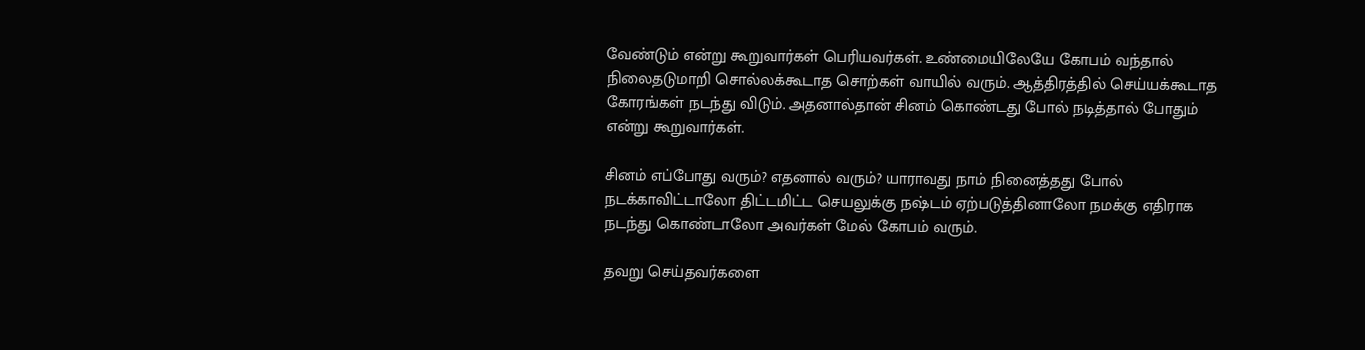வேண்டும் என்று கூறுவார்கள் பெரியவர்கள். உண்மையிலேயே கோபம் வந்தால் நிலைதடுமாறி சொல்லக்கூடாத சொற்கள் வாயில் வரும். ஆத்திரத்தில் செய்யக்கூடாத கோரங்கள் நடந்து விடும். அதனால்தான் சினம் கொண்டது போல் நடித்தால் போதும் என்று கூறுவார்கள்.

சினம் எப்போது வரும்? எதனால் வரும்? யாராவது நாம் நினைத்தது போல் நடக்காவிட்டாலோ திட்டமிட்ட செயலுக்கு நஷ்டம் ஏற்படுத்தினாலோ நமக்கு எதிராக நடந்து கொண்டாலோ அவர்கள் மேல் கோபம் வரும்.

தவறு செய்தவர்களை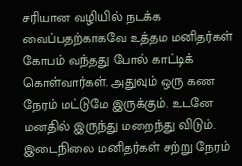சரியான வழியில் நடக்க வைப்பதற்காகவே உத்தம மனிதர்கள் கோபம் வந்தது போல் காட்டிக் கொள்வார்கள். அதுவும் ஒரு கண நேரம் மட்டுமே இருக்கும். உடனே மனதில் இருந்து மறைந்து விடும். இடைநிலை மனிதர்கள் சற்று நேரம்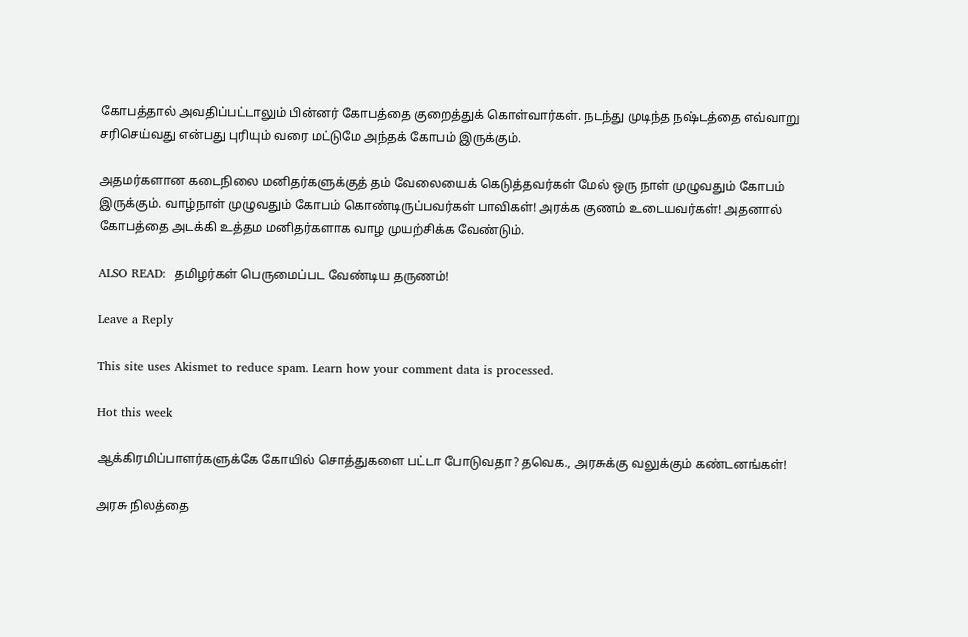கோபத்தால் அவதிப்பட்டாலும் பின்னர் கோபத்தை குறைத்துக் கொள்வார்கள். நடந்து முடிந்த நஷ்டத்தை எவ்வாறு சரிசெய்வது என்பது புரியும் வரை மட்டுமே அந்தக் கோபம் இருக்கும்.

அதமர்களான கடைநிலை மனிதர்களுக்குத் தம் வேலையைக் கெடுத்தவர்கள் மேல் ஒரு நாள் முழுவதும் கோபம் இருக்கும். வாழ்நாள் முழுவதும் கோபம் கொண்டிருப்பவர்கள் பாவிகள்! அரக்க குணம் உடையவர்கள்! அதனால் கோபத்தை அடக்கி உத்தம மனிதர்களாக வாழ முயற்சிக்க வேண்டும்.

ALSO READ:  தமிழர்கள் பெருமைப்பட வேண்டிய தருணம்!

Leave a Reply

This site uses Akismet to reduce spam. Learn how your comment data is processed.

Hot this week

ஆக்கிரமிப்பாளர்களுக்கே கோயில் சொத்துகளை பட்டா போடுவதா? தவெக., அரசுக்கு வலுக்கும் கண்டனங்கள்!

அரசு நிலத்தை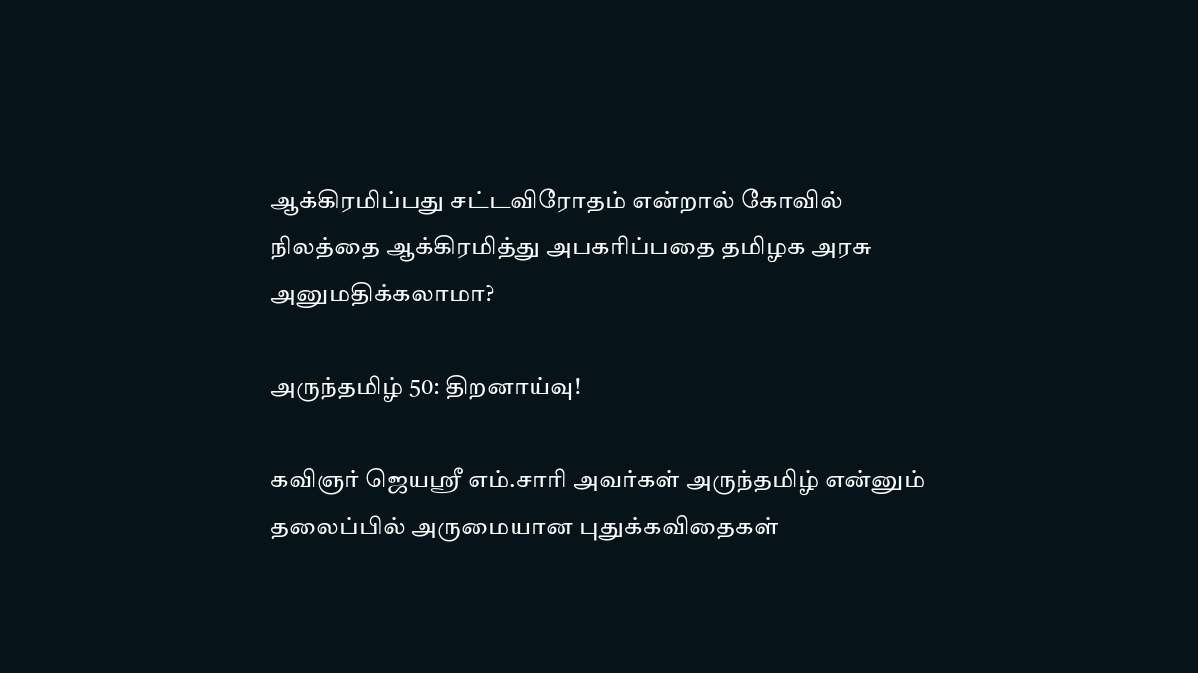ஆக்கிரமிப்பது சட்டவிரோதம் என்றால் கோவில் நிலத்தை ஆக்கிரமித்து அபகரிப்பதை தமிழக அரசு அனுமதிக்கலாமா?

அருந்தமிழ் 50: திறனாய்வு!

கவிஞர் ஜெயஸ்ரீ எம்.சாரி அவர்கள் அருந்தமிழ் என்னும் தலைப்பில் அருமையான புதுக்கவிதைகள்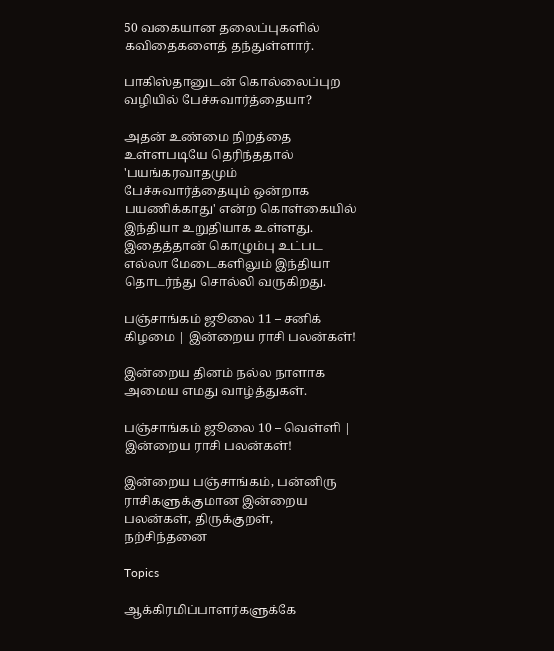50 வகையான தலைப்புகளில் கவிதைகளைத் தந்துள்ளார்.

பாகிஸ்தானுடன் கொல்லைப்புற வழியில் பேச்சுவார்த்தையா?

அதன் உண்மை நிறத்தை உள்ளபடியே தெரிந்ததால் 'பயங்கரவாதமும் பேச்சுவார்த்தையும் ஒன்றாக பயணிக்காது' என்ற கொள்கையில் இந்தியா உறுதியாக உள்ளது. இதைத்தான் கொழும்பு உட்பட எல்லா மேடைகளிலும் இந்தியா தொடர்ந்து சொல்லி வருகிறது.

பஞ்சாங்கம் ஜூலை 11 – சனிக் கிழமை | இன்றைய ராசி பலன்கள்!

இன்றைய தினம் நல்ல நாளாக அமைய எமது வாழ்த்துகள்.

பஞ்சாங்கம் ஜூலை 10 – வெள்ளி | இன்றைய ராசி பலன்கள்!

இன்றைய பஞ்சாங்கம், பன்னிரு ராசிகளுக்குமான இன்றைய பலன்கள், திருக்குறள், நற்சிந்தனை

Topics

ஆக்கிரமிப்பாளர்களுக்கே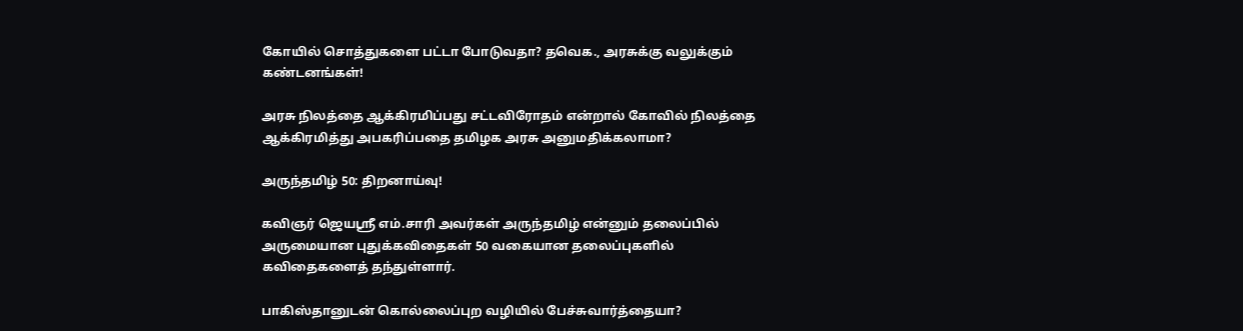கோயில் சொத்துகளை பட்டா போடுவதா? தவெக., அரசுக்கு வலுக்கும் கண்டனங்கள்!

அரசு நிலத்தை ஆக்கிரமிப்பது சட்டவிரோதம் என்றால் கோவில் நிலத்தை ஆக்கிரமித்து அபகரிப்பதை தமிழக அரசு அனுமதிக்கலாமா?

அருந்தமிழ் 50: திறனாய்வு!

கவிஞர் ஜெயஸ்ரீ எம்.சாரி அவர்கள் அருந்தமிழ் என்னும் தலைப்பில் அருமையான புதுக்கவிதைகள் 50 வகையான தலைப்புகளில் கவிதைகளைத் தந்துள்ளார்.

பாகிஸ்தானுடன் கொல்லைப்புற வழியில் பேச்சுவார்த்தையா?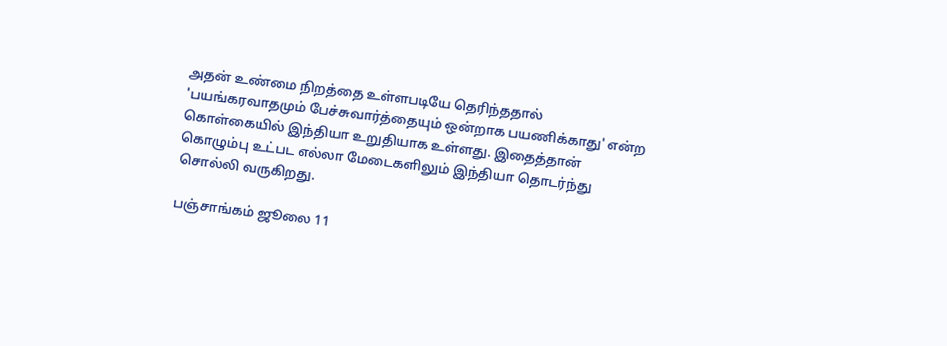அதன் உண்மை நிறத்தை உள்ளபடியே தெரிந்ததால் 'பயங்கரவாதமும் பேச்சுவார்த்தையும் ஒன்றாக பயணிக்காது' என்ற கொள்கையில் இந்தியா உறுதியாக உள்ளது. இதைத்தான் கொழும்பு உட்பட எல்லா மேடைகளிலும் இந்தியா தொடர்ந்து சொல்லி வருகிறது.

பஞ்சாங்கம் ஜூலை 11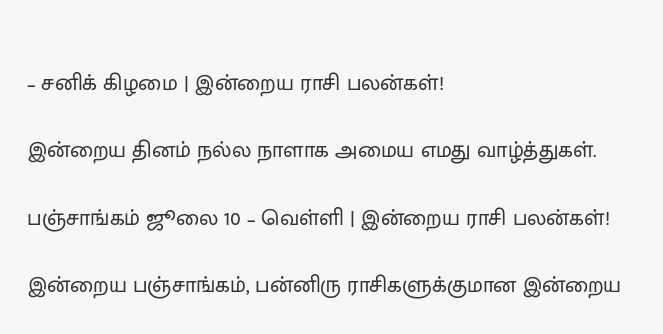– சனிக் கிழமை | இன்றைய ராசி பலன்கள்!

இன்றைய தினம் நல்ல நாளாக அமைய எமது வாழ்த்துகள்.

பஞ்சாங்கம் ஜூலை 10 – வெள்ளி | இன்றைய ராசி பலன்கள்!

இன்றைய பஞ்சாங்கம், பன்னிரு ராசிகளுக்குமான இன்றைய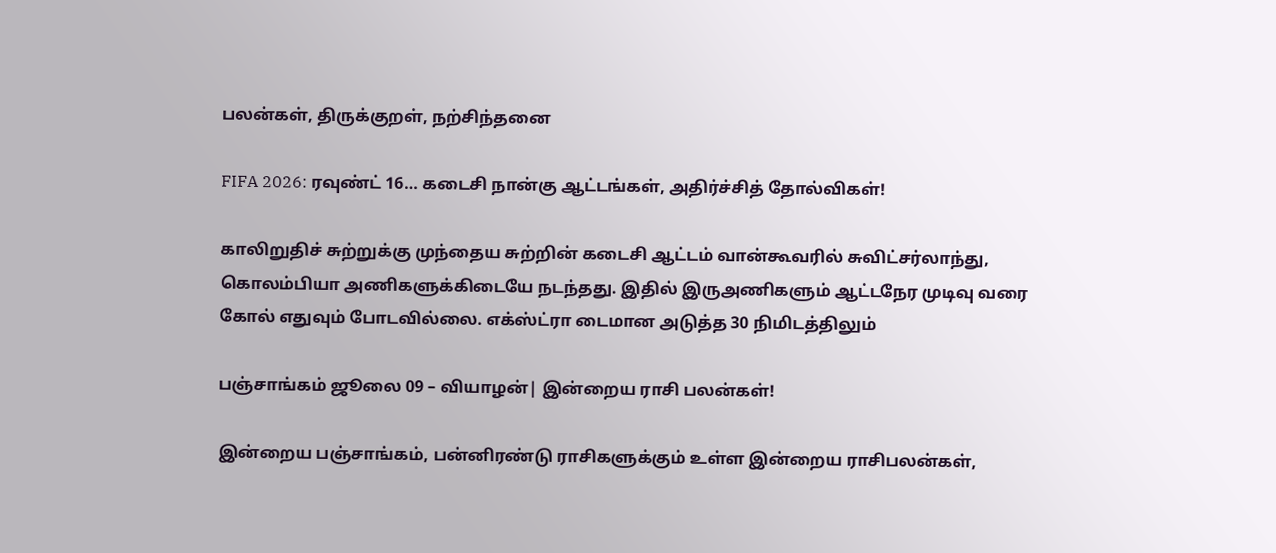பலன்கள், திருக்குறள், நற்சிந்தனை

FIFA 2026: ரவுண்ட் 16… கடைசி நான்கு ஆட்டங்கள், அதிர்ச்சித் தோல்விகள்!

காலிறுதிச் சுற்றுக்கு முந்தைய சுற்றின் கடைசி ஆட்டம் வான்கூவரில் சுவிட்சர்லாந்து, கொலம்பியா அணிகளுக்கிடையே நடந்தது. இதில் இருஅணிகளும் ஆட்டநேர முடிவு வரை கோல் எதுவும் போடவில்லை. எக்ஸ்ட்ரா டைமான அடுத்த 30 நிமிடத்திலும்

பஞ்சாங்கம் ஜூலை 09 – வியாழன்| இன்றைய ராசி பலன்கள்!

இன்றைய பஞ்சாங்கம், பன்னிரண்டு ராசிகளுக்கும் உள்ள இன்றைய ராசிபலன்கள்,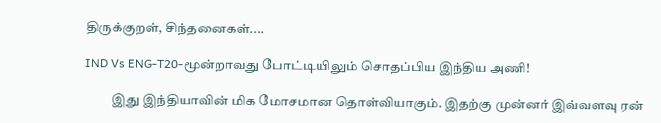திருக்குறள், சிந்தனைகள்....

IND Vs ENG-T20-மூன்றாவது போட்டியிலும் சொதப்பிய இந்திய அணி!

          இது இந்தியாவின் மிக மோசமான தொள்வியாகும். இதற்கு முன்னர் இவ்வளவு ரன்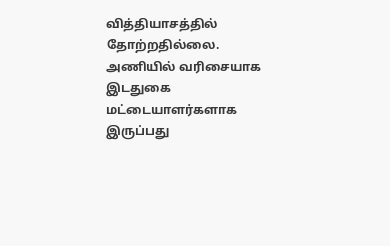வித்தியாசத்தில் தோற்றதில்லை. அணியில் வரிசையாக இடதுகை மட்டையாளர்களாக இருப்பது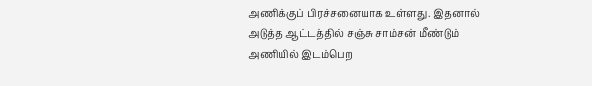அணிக்குப் பிரச்சனையாக உள்ளது. இதனால் அடுத்த ஆட்டத்தில் சஞ்சு சாம்சன் மீண்டும் அணியில் இடம்பெற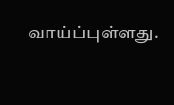வாய்ப்புள்ளது.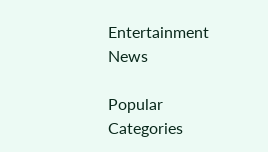Entertainment News

Popular Categories